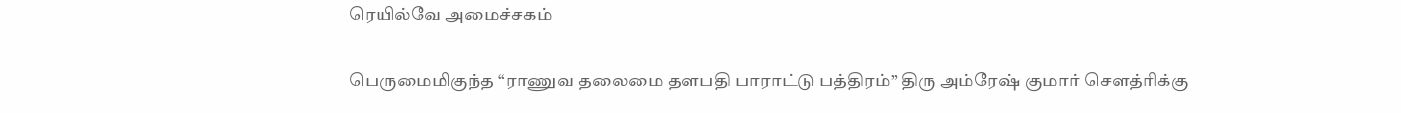ரெயில்வே அமைச்சகம்

பெருமைமிகுந்த “ராணுவ தலைமை தளபதி பாராட்டு பத்திரம்” திரு அம்ரேஷ் குமார் சௌத்ரிக்கு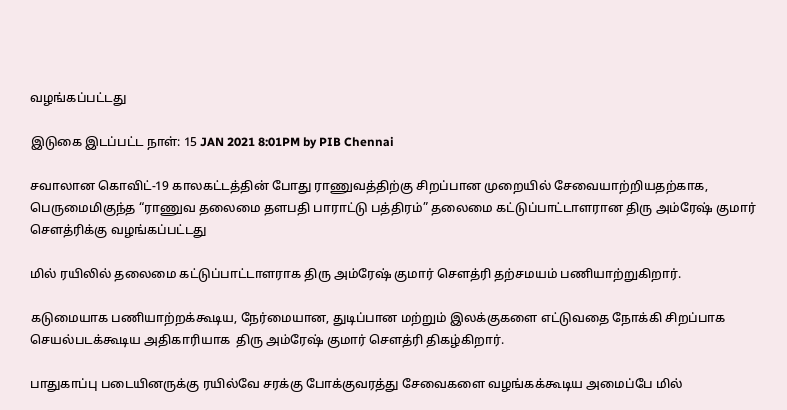வழங்கப்பட்டது

இடுகை இடப்பட்ட நாள்: 15 JAN 2021 8:01PM by PIB Chennai

சவாலான கொவிட்-19 காலகட்டத்தின் போது ராணுவத்திற்கு சிறப்பான முறையில் சேவையாற்றியதற்காக, பெருமைமிகுந்த “ராணுவ தலைமை தளபதி பாராட்டு பத்திரம்” தலைமை கட்டுப்பாட்டாளரான திரு அம்ரேஷ் குமார் சௌத்ரிக்கு வழங்கப்பட்டது

மில் ரயிலில் தலைமை கட்டுப்பாட்டாளராக திரு அம்ரேஷ் குமார் சௌத்ரி தற்சமயம் பணியாற்றுகிறார்.

கடுமையாக பணியாற்றக்கூடிய, நேர்மையான, துடிப்பான மற்றும் இலக்குகளை எட்டுவதை நோக்கி சிறப்பாக செயல்படக்கூடிய அதிகாரியாக  திரு அம்ரேஷ் குமார் சௌத்ரி திகழ்கிறார்.

பாதுகாப்பு படையினருக்கு ரயில்வே சரக்கு போக்குவரத்து சேவைகளை வழங்கக்கூடிய அமைப்பே மில்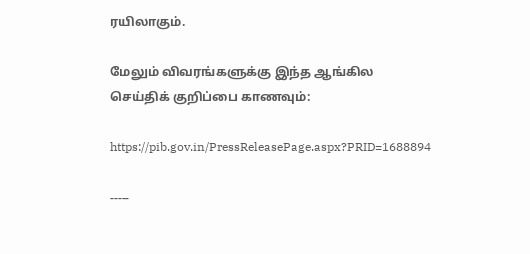ரயிலாகும்.

மேலும் விவரங்களுக்கு இந்த ஆங்கில செய்திக் குறிப்பை காணவும்:

https://pib.gov.in/PressReleasePage.aspx?PRID=1688894

-----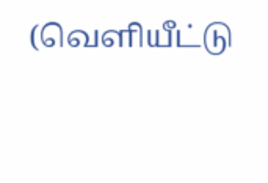(வெளியீட்டு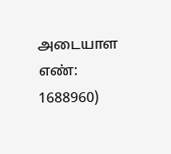அடையாள எண்: 1688960)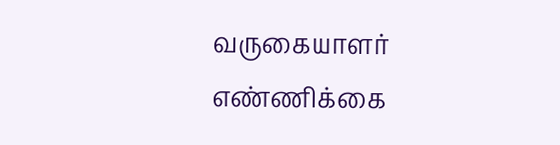வருகையாளர் எண்ணிக்கை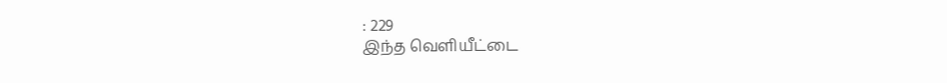: 229
இந்த வெளியீட்டை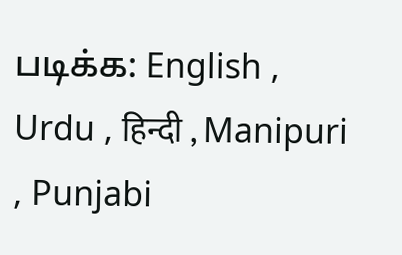படிக்க: English , Urdu , हिन्दी , Manipuri , Punjabi